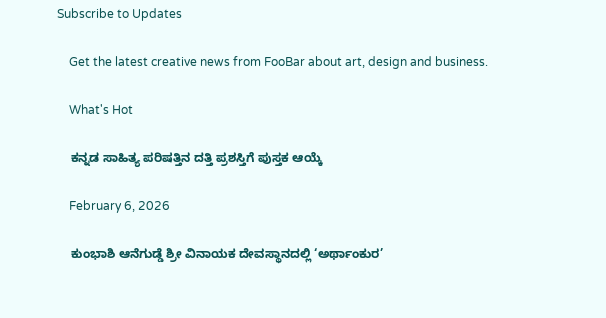Subscribe to Updates

    Get the latest creative news from FooBar about art, design and business.

    What's Hot

    ಕನ್ನಡ ಸಾಹಿತ್ಯ ಪರಿಷತ್ತಿನ ದತ್ತಿ ಪ್ರಶಸ್ತಿಗೆ ಪುಸ್ತಕ ಆಯ್ಕೆ

    February 6, 2026

    ಕುಂಭಾಶಿ ಆನೆಗುಡ್ಡೆ ಶ್ರೀ ವಿನಾಯಕ ದೇವಸ್ಥಾನದಲ್ಲಿ ‘ಅರ್ಥಾಂಕುರ’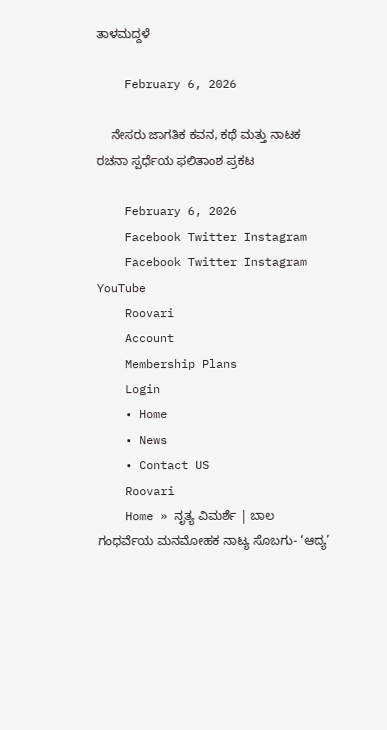ತಾಳಮದ್ದಳೆ

    February 6, 2026

    ನೇಸರು ಜಾಗತಿಕ ಕವನ, ಕಥೆ ಮತ್ತು ನಾಟಕ ರಚನಾ ಸ್ಪರ್ಧೆಯ ಫಲಿತಾಂಶ ಪ್ರಕಟ

    February 6, 2026
    Facebook Twitter Instagram
    Facebook Twitter Instagram YouTube
    Roovari
    Account
    Membership Plans
    Login
    • Home
    • News
    • Contact US
    Roovari
    Home » ನೃತ್ಯ ವಿಮರ್ಶೆ | ಬಾಲ ಗಂಧರ್ವೆಯ ಮನಮೋಹಕ ನಾಟ್ಯ ಸೊಬಗು- ‘ಆದ್ಯ’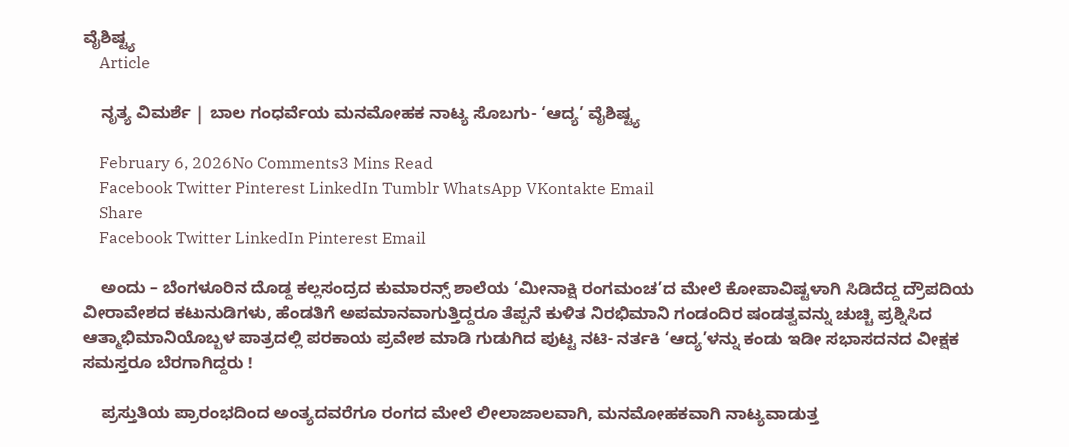ವೈಶಿಷ್ಟ್ಯ
    Article

    ನೃತ್ಯ ವಿಮರ್ಶೆ | ಬಾಲ ಗಂಧರ್ವೆಯ ಮನಮೋಹಕ ನಾಟ್ಯ ಸೊಬಗು- ‘ಆದ್ಯ’ ವೈಶಿಷ್ಟ್ಯ

    February 6, 2026No Comments3 Mins Read
    Facebook Twitter Pinterest LinkedIn Tumblr WhatsApp VKontakte Email
    Share
    Facebook Twitter LinkedIn Pinterest Email

    ಅಂದು – ಬೆಂಗಳೂರಿನ ದೊಡ್ದ ಕಲ್ಲಸಂದ್ರದ ಕುಮಾರನ್ಸ್ ಶಾಲೆಯ ‘ಮೀನಾಕ್ಷಿ ರಂಗಮಂಚ’ದ ಮೇಲೆ ಕೋಪಾವಿಷ್ಟಳಾಗಿ ಸಿಡಿದೆದ್ದ ದ್ರೌಪದಿಯ ವೀರಾವೇಶದ ಕಟುನುಡಿಗಳು, ಹೆಂಡತಿಗೆ ಅಪಮಾನವಾಗುತ್ತಿದ್ದರೂ ತೆಪ್ಪನೆ ಕುಳಿತ ನಿರಭಿಮಾನಿ ಗಂಡಂದಿರ ಷಂಡತ್ವವನ್ನು ಚುಚ್ಚಿ ಪ್ರಶ್ನಿಸಿದ ಆತ್ಮಾಭಿಮಾನಿಯೊಬ್ಬಳ ಪಾತ್ರದಲ್ಲಿ ಪರಕಾಯ ಪ್ರವೇಶ ಮಾಡಿ ಗುಡುಗಿದ ಪುಟ್ಟ ನಟಿ- ನರ್ತಕಿ ‘ಆದ್ಯ’ಳನ್ನು ಕಂಡು ಇಡೀ ಸಭಾಸದನದ ವೀಕ್ಷಕ ಸಮಸ್ತರೂ ಬೆರಗಾಗಿದ್ದರು !

    ಪ್ರಸ್ತುತಿಯ ಪ್ರಾರಂಭದಿಂದ ಅಂತ್ಯದವರೆಗೂ ರಂಗದ ಮೇಲೆ ಲೀಲಾಜಾಲವಾಗಿ, ಮನಮೋಹಕವಾಗಿ ನಾಟ್ಯವಾಡುತ್ತ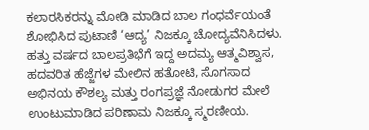ಕಲಾರಸಿಕರನ್ನು ಮೋಡಿ ಮಾಡಿದ ಬಾಲ ಗಂಧರ್ವೆಯಂತೆ ಶೋಭಿಸಿದ ಪುಟಾಣಿ ‘ಆದ್ಯ’ ನಿಜಕ್ಕೂ ಚೋದ್ಯವೆನಿಸಿದಳು. ಹತ್ತು ವರ್ಷದ ಬಾಲಪ್ರತಿಭೆಗೆ ಇದ್ದ ಅದಮ್ಯ ಆತ್ಮವಿಶ್ವಾಸ, ಹದವರಿತ ಹೆಜ್ಜೆಗಳ ಮೇಲಿನ ಹತೋಟಿ, ಸೊಗಸಾದ ಅಭಿನಯ ಕೌಶಲ್ಯ ಮತ್ತು ರಂಗಪ್ರಜ್ಞೆ ನೋಡುಗರ ಮೇಲೆ ಉಂಟುಮಾಡಿದ ಪರಿಣಾಮ ನಿಜಕ್ಕೂ ಸ್ಮರಣೀಯ.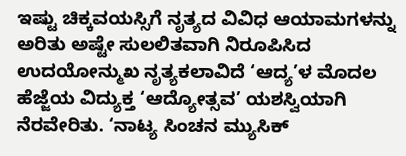ಇಷ್ಟು ಚಿಕ್ಕವಯಸ್ಸಿಗೆ ನೃತ್ಯದ ವಿವಿಧ ಆಯಾಮಗಳನ್ನು ಅರಿತು ಅಷ್ಟೇ ಸುಲಲಿತವಾಗಿ ನಿರೂಪಿಸಿದ ಉದಯೋನ್ಮುಖ ನೃತ್ಯಕಲಾವಿದೆ ‘ಆದ್ಯ’ಳ ಮೊದಲ ಹೆಜ್ಜೆಯ ವಿದ್ಯುಕ್ತ ‘ಆದ್ಯೋತ್ಸವ’ ಯಶಸ್ವಿಯಾಗಿ ನೆರವೇರಿತು. ‘ನಾಟ್ಯ ಸಿಂಚನ ಮ್ಯುಸಿಕ್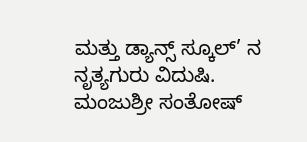ಮತ್ತು ಡ್ಯಾನ್ಸ್ ಸ್ಕೂಲ್’ ನ ನೃತ್ಯಗುರು ವಿದುಷಿ. ಮಂಜುಶ್ರೀ ಸಂತೋಷ್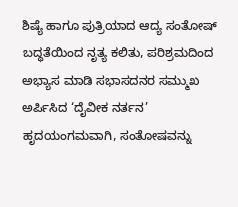ಶಿಷ್ಯೆ ಹಾಗೂ ಪುತ್ರಿಯಾದ ಆದ್ಯ ಸಂತೋಷ್ ಬದ್ಧತೆಯಿಂದ ನೃತ್ಯ ಕಲಿತು, ಪರಿಶ್ರಮದಿಂದ ಅಭ್ಯಾಸ ಮಾಡಿ ಸಭಾಸದನರ ಸಮ್ಮುಖ ಅರ್ಪಿಸಿದ ‘ದೈವೀಕ ನರ್ತನ’ ಹೃದಯಂಗಮವಾಗಿ, ಸಂತೋಷವನ್ನು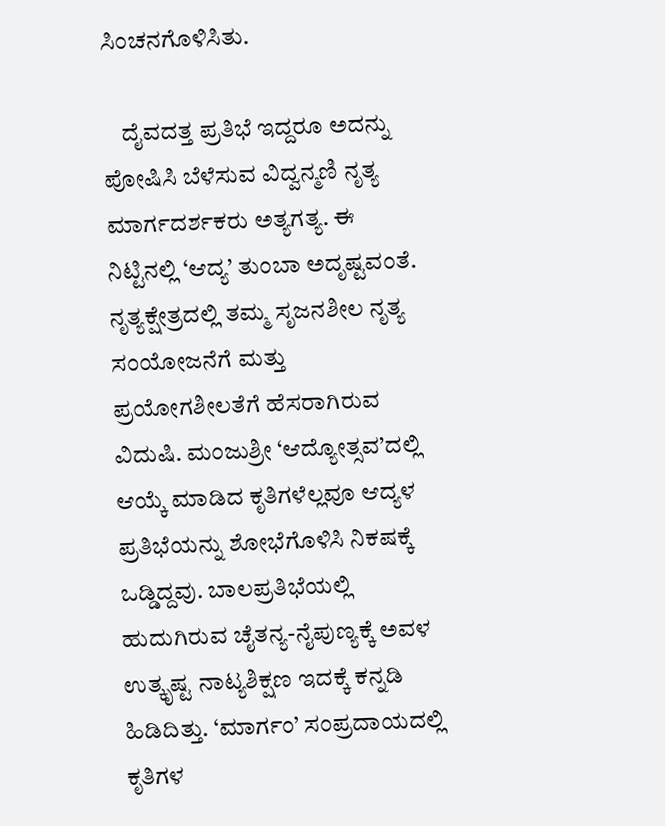ಸಿಂಚನಗೊಳಿಸಿತು.

    ದೈವದತ್ತ ಪ್ರತಿಭೆ ಇದ್ದರೂ ಅದನ್ನು ಪೋಷಿಸಿ ಬೆಳೆಸುವ ವಿದ್ವನ್ಮಣಿ ನೃತ್ಯ ಮಾರ್ಗದರ್ಶಕರು ಅತ್ಯಗತ್ಯ. ಈ ನಿಟ್ಟಿನಲ್ಲಿ ‘ಆದ್ಯ’ ತುಂಬಾ ಅದೃಷ್ಟವಂತೆ. ನೃತ್ಯಕ್ಷೇತ್ರದಲ್ಲಿ ತಮ್ಮ ಸೃಜನಶೀಲ ನೃತ್ಯ ಸಂಯೋಜನೆಗೆ ಮತ್ತು ಪ್ರಯೋಗಶೀಲತೆಗೆ ಹೆಸರಾಗಿರುವ ವಿದುಷಿ. ಮಂಜುಶ್ರೀ ‘ಆದ್ಯೋತ್ಸವ’ದಲ್ಲಿ ಆಯ್ಕೆ ಮಾಡಿದ ಕೃತಿಗಳೆಲ್ಲವೂ ಆದ್ಯಳ ಪ್ರತಿಭೆಯನ್ನು ಶೋಭೆಗೊಳಿಸಿ ನಿಕಷಕ್ಕೆ ಒಡ್ಡಿದ್ದವು. ಬಾಲಪ್ರತಿಭೆಯಲ್ಲಿ ಹುದುಗಿರುವ ಚೈತನ್ಯ-ನೈಪುಣ್ಯಕ್ಕೆ ಅವಳ ಉತ್ಕೃಷ್ಟ ನಾಟ್ಯಶಿಕ್ಷಣ ಇದಕ್ಕೆ ಕನ್ನಡಿ ಹಿಡಿದಿತ್ತು. ‘ಮಾರ್ಗಂ’ ಸಂಪ್ರದಾಯದಲ್ಲಿ ಕೃತಿಗಳ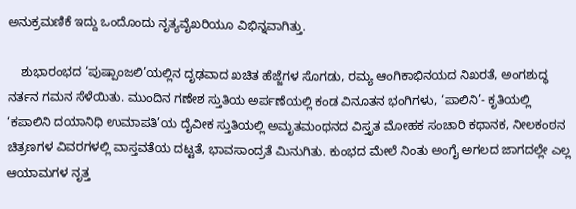ಅನುಕ್ರಮಣಿಕೆ ಇದ್ದು ಒಂದೊಂದು ನೃತ್ಯವೈಖರಿಯೂ ವಿಭಿನ್ನವಾಗಿತ್ತು.

    ಶುಭಾರಂಭದ ‘ಪುಷ್ಪಾಂಜಲಿ’ಯಲ್ಲಿನ ದೃಢವಾದ ಖಚಿತ ಹೆಜ್ಜೆಗಳ ಸೊಗಡು, ರಮ್ಯ ಆಂಗಿಕಾಭಿನಯದ ನಿಖರತೆ, ಅಂಗಶುದ್ಧ ನರ್ತನ ಗಮನ ಸೆಳೆಯಿತು. ಮುಂದಿನ ಗಣೇಶ ಸ್ತುತಿಯ ಅರ್ಪಣೆಯಲ್ಲಿ ಕಂಡ ವಿನೂತನ ಭಂಗಿಗಳು, ‘ಪಾಲಿನಿ’- ಕೃತಿಯಲ್ಲಿ ‘ಕಪಾಲಿನಿ ದಯಾನಿಧಿ ಉಮಾಪತಿ’ಯ ದೈವೀಕ ಸ್ತುತಿಯಲ್ಲಿ ಅಮೃತಮಂಥನದ ವಿಸ್ತೃತ ಮೋಹಕ ಸಂಚಾರಿ ಕಥಾನಕ, ನೀಲಕಂಠನ ಚಿತ್ರಣಗಳ ವಿವರಗಳಲ್ಲಿ ವಾಸ್ತವತೆಯ ದಟ್ಟತೆ, ಭಾವಸಾಂದ್ರತೆ ಮಿನುಗಿತು. ಕುಂಭದ ಮೇಲೆ ನಿಂತು ಅಂಗೈ ಅಗಲದ ಜಾಗದಲ್ಲೇ ಎಲ್ಲ ಆಯಾಮಗಳ ನೃತ್ತ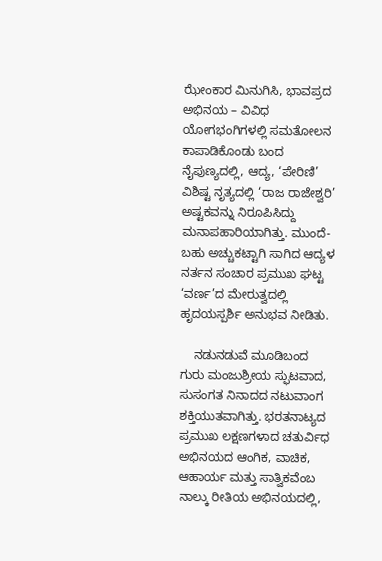ಝೇಂಕಾರ ಮಿನುಗಿಸಿ, ಭಾವಪ್ರದ ಅಭಿನಯ – ವಿವಿಧ ಯೋಗಭಂಗಿಗಳಲ್ಲಿ ಸಮತೋಲನ ಕಾಪಾಡಿಕೊಂಡು ಬಂದ ನೈಪುಣ್ಯದಲ್ಲಿ, ಆದ್ಯ, ‘ಪೇರಿಣಿ’ ವಿಶಿಷ್ಟ ನೃತ್ಯದಲ್ಲಿ ‘ರಾಜ ರಾಜೇಶ್ವರಿ’ ಅಷ್ಟಕವನ್ನು ನಿರೂಪಿಸಿದ್ದು ಮನಾಪಹಾರಿಯಾಗಿತ್ತು. ಮುಂದೆ- ಬಹು ಅಚ್ಚುಕಟ್ಟಾಗಿ ಸಾಗಿದ ಆದ್ಯಳ ನರ್ತನ ಸಂಚಾರ ಪ್ರಮುಖ ಘಟ್ಟ ‘ವರ್ಣ’ದ ಮೇರುತ್ವದಲ್ಲಿ ಹೃದಯಸ್ಪರ್ಶಿ ಅನುಭವ ನೀಡಿತು.

    ನಡುನಡುವೆ ಮೂಡಿಬಂದ ಗುರು ಮಂಜುಶ್ರೀಯ ಸ್ಫುಟವಾದ, ಸುಸಂಗತ ನಿನಾದದ ನಟುವಾಂಗ ಶಕ್ತಿಯುತವಾಗಿತ್ತು. ಭರತನಾಟ್ಯದ ಪ್ರಮುಖ ಲಕ್ಷಣಗಳಾದ ಚತುರ್ವಿಧ ಅಭಿನಯದ ಆಂಗಿಕ, ವಾಚಿಕ, ಆಹಾರ್ಯ ಮತ್ತು ಸಾತ್ವಿಕವೆಂಬ ನಾಲ್ಕು ರೀತಿಯ ಅಭಿನಯದಲ್ಲಿ,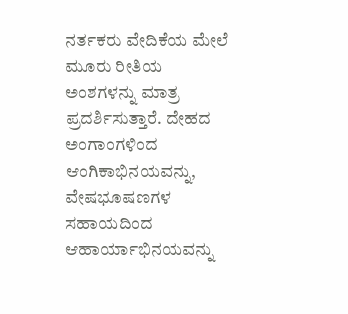ನರ್ತಕರು ವೇದಿಕೆಯ ಮೇಲೆ ಮೂರು ರೀತಿಯ ಅಂಶಗಳನ್ನು ಮಾತ್ರ ಪ್ರದರ್ಶಿಸುತ್ತಾರೆ. ದೇಹದ ಅಂಗಾಂಗಳಿಂದ ಆಂಗಿಕಾಭಿನಯವನ್ನು, ವೇಷಭೂಷಣಗಳ ಸಹಾಯದಿಂದ ಆಹಾರ್ಯಾಭಿನಯವನ್ನು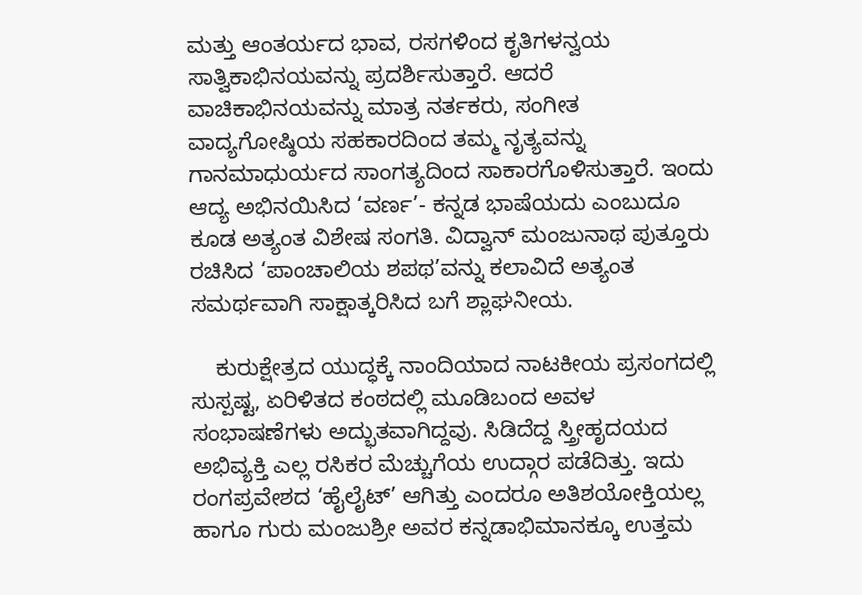ಮತ್ತು ಆಂತರ್ಯದ ಭಾವ, ರಸಗಳಿಂದ ಕೃತಿಗಳನ್ವಯ ಸಾತ್ವಿಕಾಭಿನಯವನ್ನು ಪ್ರದರ್ಶಿಸುತ್ತಾರೆ. ಆದರೆ ವಾಚಿಕಾಭಿನಯವನ್ನು ಮಾತ್ರ ನರ್ತಕರು, ಸಂಗೀತ ವಾದ್ಯಗೋಷ್ಠಿಯ ಸಹಕಾರದಿಂದ ತಮ್ಮ ನೃತ್ಯವನ್ನು ಗಾನಮಾಧುರ್ಯದ ಸಾಂಗತ್ಯದಿಂದ ಸಾಕಾರಗೊಳಿಸುತ್ತಾರೆ. ಇಂದು ಆದ್ಯ ಅಭಿನಯಿಸಿದ ‘ವರ್ಣ’- ಕನ್ನಡ ಭಾಷೆಯದು ಎಂಬುದೂ ಕೂಡ ಅತ್ಯಂತ ವಿಶೇಷ ಸಂಗತಿ. ವಿದ್ವಾನ್ ಮಂಜುನಾಥ ಪುತ್ತೂರು ರಚಿಸಿದ ‘ಪಾಂಚಾಲಿಯ ಶಪಥ’ವನ್ನು ಕಲಾವಿದೆ ಅತ್ಯಂತ ಸಮರ್ಥವಾಗಿ ಸಾಕ್ಷಾತ್ಕರಿಸಿದ ಬಗೆ ಶ್ಲಾಘನೀಯ.

    ಕುರುಕ್ಷೇತ್ರದ ಯುದ್ಧಕ್ಕೆ ನಾಂದಿಯಾದ ನಾಟಕೀಯ ಪ್ರಸಂಗದಲ್ಲಿ ಸುಸ್ಪಷ್ಟ, ಏರಿಳಿತದ ಕಂಠದಲ್ಲಿ ಮೂಡಿಬಂದ ಅವಳ ಸಂಭಾಷಣೆಗಳು ಅದ್ಭುತವಾಗಿದ್ದವು. ಸಿಡಿದೆದ್ದ ಸ್ತ್ರೀಹೃದಯದ ಅಭಿವ್ಯಕ್ತಿ ಎಲ್ಲ ರಸಿಕರ ಮೆಚ್ಚುಗೆಯ ಉದ್ಗಾರ ಪಡೆದಿತ್ತು. ಇದು ರಂಗಪ್ರವೇಶದ ‘ಹೈಲೈಟ್’ ಆಗಿತ್ತು ಎಂದರೂ ಅತಿಶಯೋಕ್ತಿಯಲ್ಲ ಹಾಗೂ ಗುರು ಮಂಜುಶ್ರೀ ಅವರ ಕನ್ನಡಾಭಿಮಾನಕ್ಕೂ ಉತ್ತಮ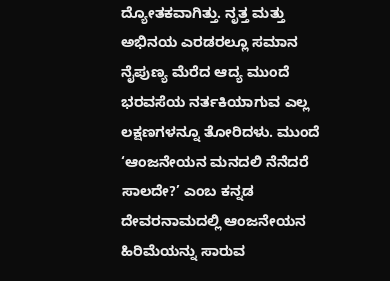ದ್ಯೋತಕವಾಗಿತ್ತು. ನೃತ್ತ ಮತ್ತು ಅಭಿನಯ ಎರಡರಲ್ಲೂ ಸಮಾನ ನೈಪುಣ್ಯ ಮೆರೆದ ಆದ್ಯ ಮುಂದೆ ಭರವಸೆಯ ನರ್ತಕಿಯಾಗುವ ಎಲ್ಲ ಲಕ್ಷಣಗಳನ್ನೂ ತೋರಿದಳು. ಮುಂದೆ ‘ಆಂಜನೇಯನ ಮನದಲಿ ನೆನೆದರೆ ಸಾಲದೇ?’ ಎಂಬ ಕನ್ನಡ ದೇವರನಾಮದಲ್ಲಿ ಆಂಜನೇಯನ ಹಿರಿಮೆಯನ್ನು ಸಾರುವ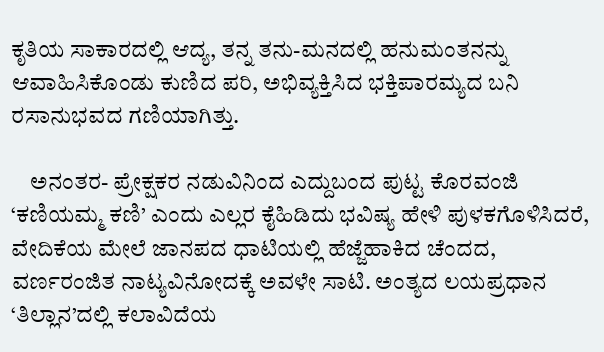ಕೃತಿಯ ಸಾಕಾರದಲ್ಲಿ ಆದ್ಯ, ತನ್ನ ತನು-ಮನದಲ್ಲಿ ಹನುಮಂತನನ್ನು ಆವಾಹಿಸಿಕೊಂಡು ಕುಣಿದ ಪರಿ, ಅಭಿವ್ಯಕ್ತಿಸಿದ ಭಕ್ತಿಪಾರಮ್ಯದ ಬನಿ ರಸಾನುಭವದ ಗಣಿಯಾಗಿತ್ತು.

    ಅನಂತರ- ಪ್ರೇಕ್ಷಕರ ನಡುವಿನಿಂದ ಎದ್ದುಬಂದ ಪುಟ್ಟ ಕೊರವಂಜಿ ‘ಕಣಿಯಮ್ಮ ಕಣಿ’ ಎಂದು ಎಲ್ಲರ ಕೈಹಿಡಿದು ಭವಿಷ್ಯ ಹೇಳಿ ಪುಳಕಗೊಳಿಸಿದರೆ, ವೇದಿಕೆಯ ಮೇಲೆ ಜಾನಪದ ಧಾಟಿಯಲ್ಲಿ ಹೆಜ್ಜೆಹಾಕಿದ ಚೆಂದದ, ವರ್ಣರಂಜಿತ ನಾಟ್ಯವಿನೋದಕ್ಕೆ ಅವಳೇ ಸಾಟಿ. ಅಂತ್ಯದ ಲಯಪ್ರಧಾನ ‘ತಿಲ್ಲಾನ’ದಲ್ಲಿ ಕಲಾವಿದೆಯ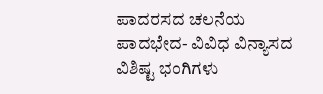ಪಾದರಸದ ಚಲನೆಯ ಪಾದಭೇದ- ವಿವಿಧ ವಿನ್ಯಾಸದ ವಿಶಿಷ್ಟ ಭಂಗಿಗಳು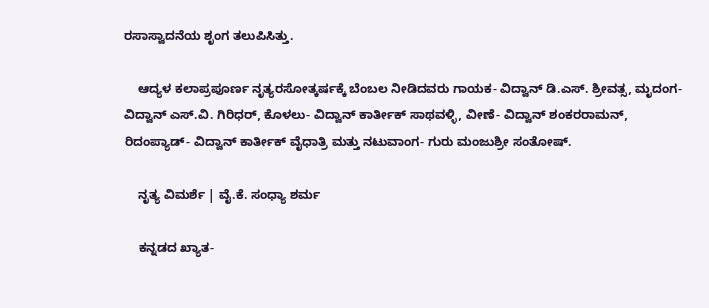ರಸಾಸ್ವಾದನೆಯ ಶೃಂಗ ತಲುಪಿಸಿತ್ತು.

    ಆದ್ಯಳ ಕಲಾಪ್ರಪೂರ್ಣ ನೃತ್ಯರಸೋತ್ಕರ್ಷಕ್ಕೆ ಬೆಂಬಲ ನೀಡಿದವರು ಗಾಯಕ- ವಿದ್ವಾನ್ ಡಿ.ಎಸ್. ಶ್ರೀವತ್ಸ, ಮೃದಂಗ- ವಿದ್ವಾನ್ ಎಸ್.ವಿ. ಗಿರಿಧರ್, ಕೊಳಲು- ವಿದ್ವಾನ್ ಕಾರ್ತೀಕ್ ಸಾಥವಳ್ಳಿ, ವೀಣೆ- ವಿದ್ವಾನ್ ಶಂಕರರಾಮನ್, ರಿದಂಪ್ಯಾಡ್- ವಿದ್ವಾನ್ ಕಾರ್ತೀಕ್ ವೈಧಾತ್ರಿ ಮತ್ತು ನಟುವಾಂಗ- ಗುರು ಮಂಜುಶ್ರೀ ಸಂತೋಷ್.

    ನೃತ್ಯ ವಿಮರ್ಶೆ | ವೈ.ಕೆ. ಸಂಧ್ಯಾ ಶರ್ಮ

    ಕನ್ನಡದ ಖ್ಯಾತ-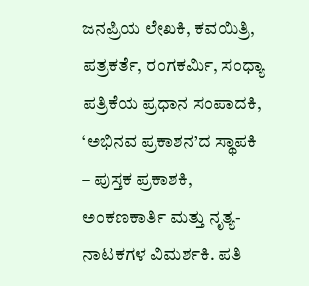ಜನಪ್ರಿಯ ಲೇಖಕಿ, ಕವಯಿತ್ರಿ, ಪತ್ರಕರ್ತೆ, ರಂಗಕರ್ಮಿ, ಸಂಧ್ಯಾ ಪತ್ರಿಕೆಯ ಪ್ರಧಾನ ಸಂಪಾದಕಿ, ‘ಅಭಿನವ ಪ್ರಕಾಶನ’ದ ಸ್ಥಾಪಕಿ – ಪುಸ್ತಕ ಪ್ರಕಾಶಕಿ, ಅಂಕಣಕಾರ್ತಿ ಮತ್ತು ನೃತ್ಯ-ನಾಟಕಗಳ ವಿಮರ್ಶಕಿ. ಪತಿ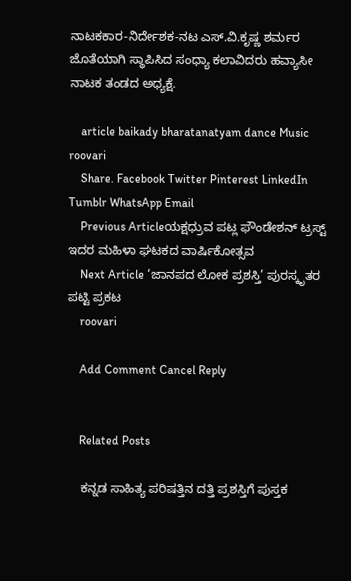ನಾಟಕಕಾರ-ನಿರ್ದೇಶಕ-ನಟ ಎಸ್.ವಿ.ಕೃಷ್ಣ ಶರ್ಮರ ಜೊತೆಯಾಗಿ ಸ್ಥಾಪಿಸಿದ ಸಂಧ್ಯಾ ಕಲಾವಿದರು ಹವ್ಯಾಸೀ ನಾಟಕ ತಂಡದ ಅಧ್ಯಕ್ಷೆ.

    article baikady bharatanatyam dance Music roovari
    Share. Facebook Twitter Pinterest LinkedIn Tumblr WhatsApp Email
    Previous Articleಯಕ್ಷಧ್ರುವ ಪಟ್ಲ ಫೌಂಡೇಶನ್‌ ಟ್ರಸ್ಟ್ ಇದರ ಮಹಿಳಾ ಘಟಕದ ವಾರ್ಷಿಕೋತ್ಸವ
    Next Article ‘ಜಾನಪದ ಲೋಕ ಪ್ರಶಸ್ತಿ’ ಪುರಸ್ಕೃತರ ಪಟ್ಟಿ ಪ್ರಕಟ
    roovari

    Add Comment Cancel Reply


    Related Posts

    ಕನ್ನಡ ಸಾಹಿತ್ಯ ಪರಿಷತ್ತಿನ ದತ್ತಿ ಪ್ರಶಸ್ತಿಗೆ ಪುಸ್ತಕ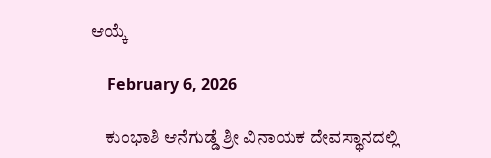ಆಯ್ಕೆ

    February 6, 2026

    ಕುಂಭಾಶಿ ಆನೆಗುಡ್ಡೆ ಶ್ರೀ ವಿನಾಯಕ ದೇವಸ್ಥಾನದಲ್ಲಿ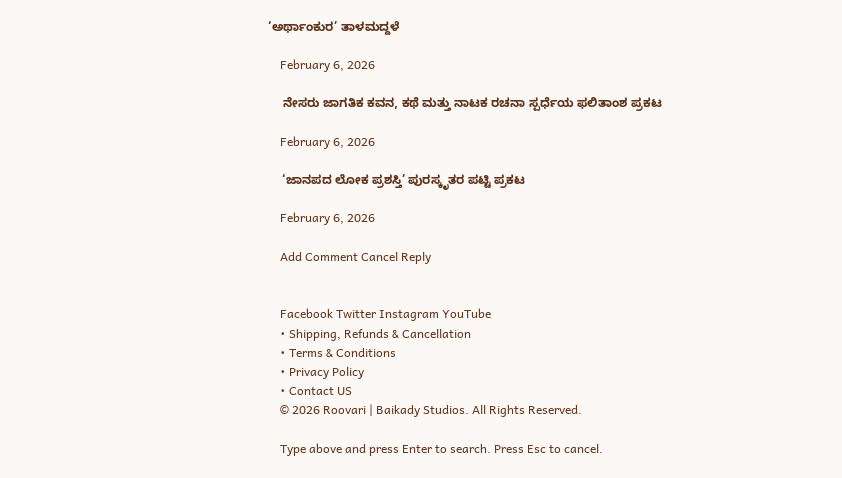‘ಅರ್ಥಾಂಕುರ’ ತಾಳಮದ್ದಳೆ

    February 6, 2026

    ನೇಸರು ಜಾಗತಿಕ ಕವನ, ಕಥೆ ಮತ್ತು ನಾಟಕ ರಚನಾ ಸ್ಪರ್ಧೆಯ ಫಲಿತಾಂಶ ಪ್ರಕಟ

    February 6, 2026

    ‘ಜಾನಪದ ಲೋಕ ಪ್ರಶಸ್ತಿ’ ಪುರಸ್ಕೃತರ ಪಟ್ಟಿ ಪ್ರಕಟ

    February 6, 2026

    Add Comment Cancel Reply


    Facebook Twitter Instagram YouTube
    • Shipping, Refunds & Cancellation
    • Terms & Conditions
    • Privacy Policy
    • Contact US
    © 2026 Roovari | Baikady Studios. All Rights Reserved.

    Type above and press Enter to search. Press Esc to cancel.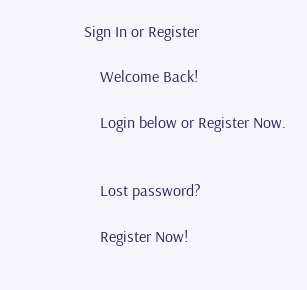Sign In or Register

    Welcome Back!

    Login below or Register Now.


    Lost password?

    Register Now!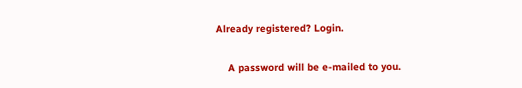Already registered? Login.


    A password will be e-mailed to you.